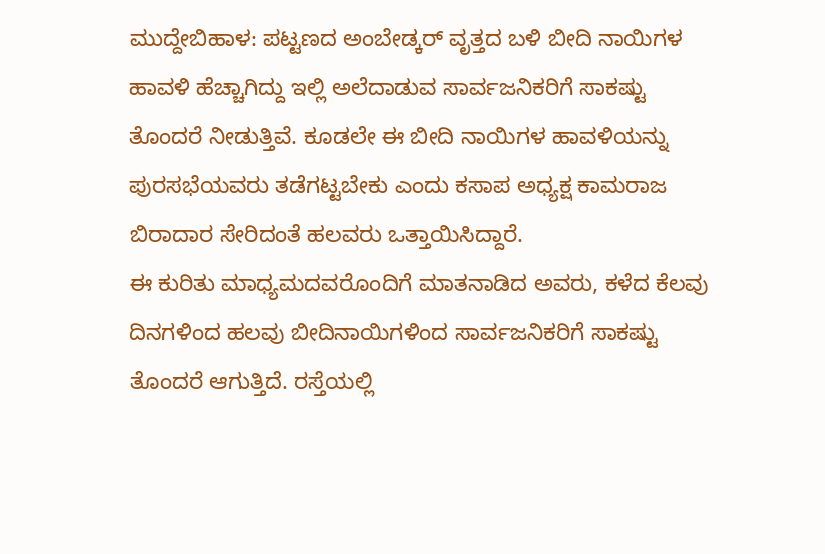ಮುದ್ದೇಬಿಹಾಳ: ಪಟ್ಟಣದ ಅಂಬೇಡ್ಕರ್ ವೃತ್ತದ ಬಳಿ ಬೀದಿ ನಾಯಿಗಳ ಹಾವಳಿ ಹೆಚ್ಚಾಗಿದ್ದು ಇಲ್ಲಿ ಅಲೆದಾಡುವ ಸಾರ್ವಜನಿಕರಿಗೆ ಸಾಕಷ್ಟು ತೊಂದರೆ ನೀಡುತ್ತಿವೆ. ಕೂಡಲೇ ಈ ಬೀದಿ ನಾಯಿಗಳ ಹಾವಳಿಯನ್ನು ಪುರಸಭೆಯವರು ತಡೆಗಟ್ಟಬೇಕು ಎಂದು ಕಸಾಪ ಅಧ್ಯಕ್ಷ ಕಾಮರಾಜ ಬಿರಾದಾರ ಸೇರಿದಂತೆ ಹಲವರು ಒತ್ತಾಯಿಸಿದ್ದಾರೆ.
ಈ ಕುರಿತು ಮಾಧ್ಯಮದವರೊಂದಿಗೆ ಮಾತನಾಡಿದ ಅವರು, ಕಳೆದ ಕೆಲವು ದಿನಗಳಿಂದ ಹಲವು ಬೀದಿನಾಯಿಗಳಿಂದ ಸಾರ್ವಜನಿಕರಿಗೆ ಸಾಕಷ್ಟು ತೊಂದರೆ ಆಗುತ್ತಿದೆ. ರಸ್ತೆಯಲ್ಲಿ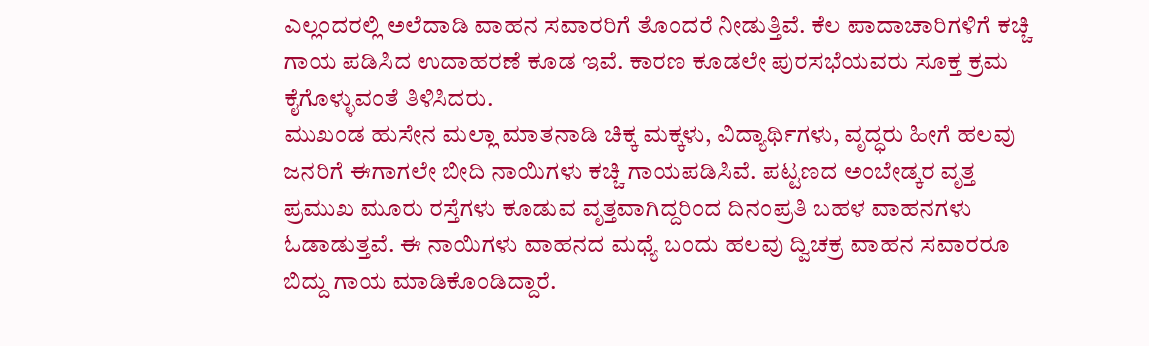ಎಲ್ಲಂದರಲ್ಲಿ ಅಲೆದಾಡಿ ವಾಹನ ಸವಾರರಿಗೆ ತೊಂದರೆ ನೀಡುತ್ತಿವೆ. ಕೆಲ ಪಾದಾಚಾರಿಗಳಿಗೆ ಕಚ್ಚಿ ಗಾಯ ಪಡಿಸಿದ ಉದಾಹರಣೆ ಕೂಡ ಇವೆ. ಕಾರಣ ಕೂಡಲೇ ಪುರಸಭೆಯವರು ಸೂಕ್ತ ಕ್ರಮ ಕೈಗೊಳ್ಳುವಂತೆ ತಿಳಿಸಿದರು.
ಮುಖಂಡ ಹುಸೇನ ಮಲ್ಲಾ ಮಾತನಾಡಿ ಚಿಕ್ಕ ಮಕ್ಕಳು, ವಿದ್ಯಾರ್ಥಿಗಳು, ವೃದ್ಧರು ಹೀಗೆ ಹಲವು ಜನರಿಗೆ ಈಗಾಗಲೇ ಬೀದಿ ನಾಯಿಗಳು ಕಚ್ಚಿ ಗಾಯಪಡಿಸಿವೆ. ಪಟ್ಟಣದ ಅಂಬೇಡ್ಕರ ವೃತ್ತ ಪ್ರಮುಖ ಮೂರು ರಸ್ತೆಗಳು ಕೂಡುವ ವೃತ್ತವಾಗಿದ್ದರಿಂದ ದಿನಂಪ್ರತಿ ಬಹಳ ವಾಹನಗಳು ಓಡಾಡುತ್ತವೆ. ಈ ನಾಯಿಗಳು ವಾಹನದ ಮಧ್ಯೆ ಬಂದು ಹಲವು ದ್ವಿಚಕ್ರ ವಾಹನ ಸವಾರರೂ ಬಿದ್ದು ಗಾಯ ಮಾಡಿಕೊಂಡಿದ್ದಾರೆ.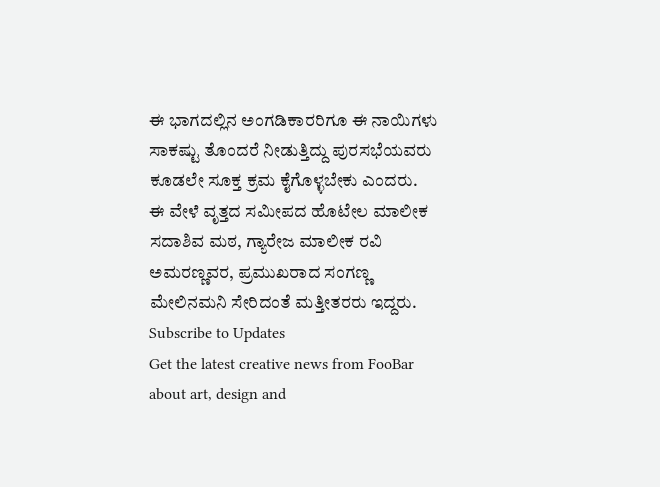ಈ ಭಾಗದಲ್ಲಿನ ಅಂಗಡಿಕಾರರಿಗೂ ಈ ನಾಯಿಗಳು ಸಾಕಷ್ಟು ತೊಂದರೆ ನೀಡುತ್ತಿದ್ದು ಪುರಸಭೆಯವರು ಕೂಡಲೇ ಸೂಕ್ತ ಕ್ರಮ ಕೈಗೊಳ್ಳಬೇಕು ಎಂದರು.
ಈ ವೇಳೆ ವೃತ್ತದ ಸಮೀಪದ ಹೊಟೇಲ ಮಾಲೀಕ ಸದಾಶಿವ ಮಠ, ಗ್ಯಾರೇಜ ಮಾಲೀಕ ರವಿ ಅಮರಣ್ಣವರ, ಪ್ರಮುಖರಾದ ಸಂಗಣ್ಣ ಮೇಲಿನಮನಿ ಸೇರಿದಂತೆ ಮತ್ತೀತರರು ಇದ್ದರು.
Subscribe to Updates
Get the latest creative news from FooBar about art, design and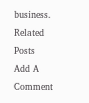business.
Related Posts
Add A Comment